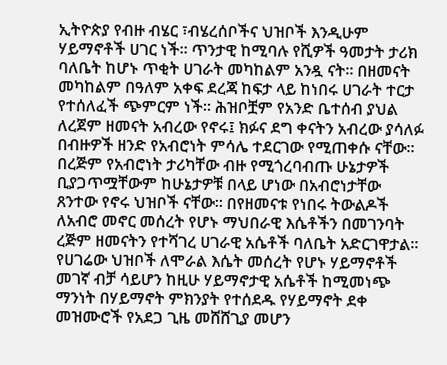ኢትዮጵያ የብዙ ብሄር ፣ብሄረሰቦችና ህዝቦች እንዲሁም ሃይማኖቶች ሀገር ነች። ጥንታዊ ከሚባሉ የሺዎች ዓመታት ታሪክ ባለቤት ከሆኑ ጥቂት ሀገራት መካከልም አንዷ ናት። በዘመናት መካከልም በዓለም አቀፍ ደረጃ ከፍታ ላይ ከነበሩ ሀገራት ተርታ የተሰለፈች ጭምርም ነች። ሕዝቦቿም የአንድ ቤተሰብ ያህል ለረጀም ዘመናት አብረው የኖሩ፤ ክፉና ደግ ቀናትን አብረው ያሳለፉ በብዙዎች ዘንድ የአብሮነት ምሳሌ ተደርገው የሚጠቀሱ ናቸው።
በረጅም የአብሮነት ታሪካቸው ብዙ የሚጎረባብጡ ሁኔታዎች ቢያጋጥሟቸውም ከሁኔታዎቹ በላይ ሆነው በአብሮነታቸው ጸንተው የኖሩ ህዝቦች ናቸው። በየዘመናቱ የነበሩ ትውልዶች ለአብሮ መኖር መሰረት የሆኑ ማህበራዊ እሴቶችን በመገንባት ረጅም ዘመናትን የተሻገረ ሀገራዊ አሴቶች ባለቤት አድርገዋታል።
የሀገሬው ህዝቦች ለሞራል እሴት መሰረት የሆኑ ሃይማኖቶች መገኛ ብቻ ሳይሆን ከዚሁ ሃይማኖታዊ አሴቶች ከሚመነጭ ማንነት በሃይማኖት ምክንያት የተሰደዱ የሃይማኖት ደቀ መዝሙሮች የአደጋ ጊዜ መሸሸጊያ መሆን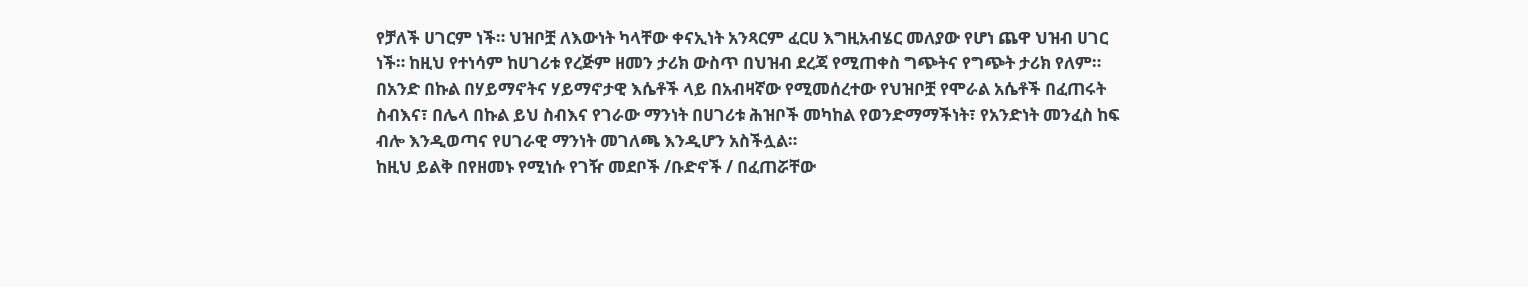የቻለች ሀገርም ነች። ህዝቦቿ ለእውነት ካላቸው ቀናኢነት አንጻርም ፈርሀ እግዚአብሄር መለያው የሆነ ጨዋ ህዝብ ሀገር ነች። ከዚህ የተነሳም ከሀገሪቱ የረጅም ዘመን ታሪክ ውስጥ በህዝብ ደረጃ የሚጠቀስ ግጭትና የግጭት ታሪክ የለም።
በአንድ በኩል በሃይማኖትና ሃይማኖታዊ እሴቶች ላይ በአብዛኛው የሚመሰረተው የህዝቦቿ የሞራል አሴቶች በፈጠሩት ስብእና፣ በሌላ በኩል ይህ ስብእና የገራው ማንነት በሀገሪቱ ሕዝቦች መካከል የወንድማማችነት፣ የአንድነት መንፈስ ከፍ ብሎ እንዲወጣና የሀገራዊ ማንነት መገለጫ እንዲሆን አስችሏል።
ከዚህ ይልቅ በየዘመኑ የሚነሱ የገዥ መደቦች /ቡድኖች / በፈጠሯቸው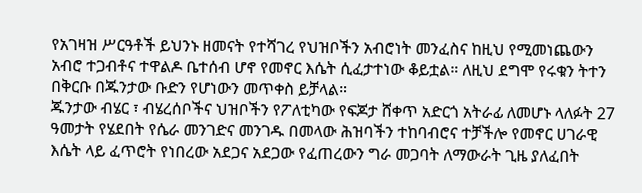የአገዛዝ ሥርዓቶች ይህንኑ ዘመናት የተሻገረ የህዝቦችን አብሮነት መንፈስና ከዚህ የሚመነጨውን አብሮ ተጋብቶና ተዋልዶ ቤተሰብ ሆኖ የመኖር እሴት ሲፈታተነው ቆይቷል። ለዚህ ደግሞ የሩቁን ትተን በቅርቡ በጁንታው ቡድን የሆነውን መጥቀስ ይቻላል።
ጁንታው ብሄር ፣ ብሄረሰቦችና ህዝቦችን የፖለቲካው የፍጆታ ሸቀጥ አድርጎ አትራፊ ለመሆኑ ላለፉት 27 ዓመታት የሄደበት የሴራ መንገድና መንገዱ በመላው ሕዝባችን ተከባብሮና ተቻችሎ የመኖር ሀገራዊ እሴት ላይ ፈጥሮት የነበረው አደጋና አደጋው የፈጠረውን ግራ መጋባት ለማውራት ጊዜ ያለፈበት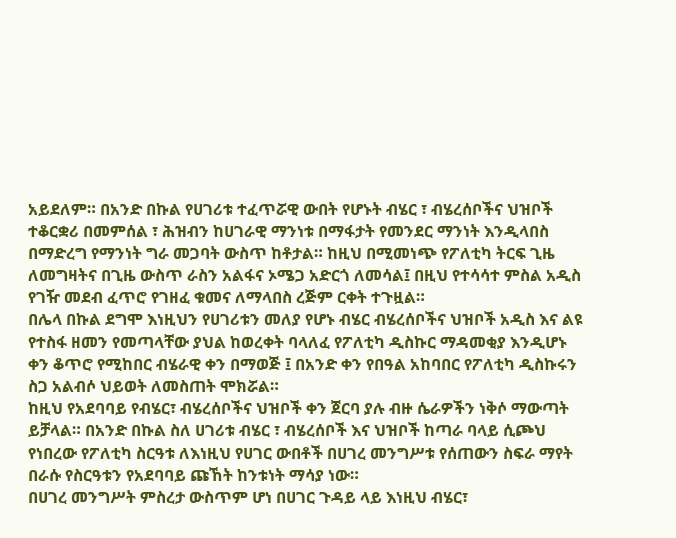አይደለም። በአንድ በኩል የሀገሪቱ ተፈጥሯዊ ውበት የሆኑት ብሄር ፣ ብሄረሰቦችና ህዝቦች ተቆርቋሪ በመምሰል ፣ ሕዝብን ከሀገራዊ ማንነቱ በማፋታት የመንደር ማንነት እንዲላበስ በማድረግ የማንነት ግራ መጋባት ውስጥ ከቶታል። ከዚህ በሚመነጭ የፖለቲካ ትርፍ ጊዜ ለመግዛትና በጊዜ ውስጥ ራስን አልፋና ኦሜጋ አድርጎ ለመሳል፤ በዚህ የተሳሳተ ምስል አዲስ የገዥ መደብ ፈጥሮ የገዘፈ ቁመና ለማላበስ ረጅም ርቀት ተጉዟል።
በሌላ በኩል ደግሞ እነዚህን የሀገሪቱን መለያ የሆኑ ብሄር ብሄረሰቦችና ህዝቦች አዲስ እና ልዩ የተስፋ ዘመን የመጣላቸው ያህል ከወረቀት ባላለፈ የፖለቲካ ዲስኩር ማዳመቂያ እንዲሆኑ ቀን ቆጥሮ የሚከበር ብሄራዊ ቀን በማወጅ ፤ በአንድ ቀን የበዓል አከባበር የፖለቲካ ዲስኩሩን ስጋ አልብሶ ህይወት ለመስጠት ሞክሯል።
ከዚህ የአደባባይ የብሄር፣ ብሄረሰቦችና ህዝቦች ቀን ጀርባ ያሉ ብዙ ሴራዎችን ነቅሶ ማውጣት ይቻላል። በአንድ በኩል ስለ ሀገሪቱ ብሄር ፣ ብሄረሰቦች እና ህዝቦች ከጣራ ባላይ ሲጮህ የነበረው የፖለቲካ ስርዓቱ ለእነዚህ የሀገር ውበቶች በሀገረ መንግሥቱ የሰጠውን ስፍራ ማየት በራሱ የስርዓቱን የአደባባይ ጩኸት ከንቱነት ማሳያ ነው።
በሀገረ መንግሥት ምስረታ ውስጥም ሆነ በሀገር ጉዳይ ላይ እነዚህ ብሄር፣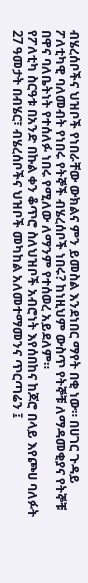ብሄረሰቦችና ህዝቦች የነበራቸው ውክልና ምን ይመስል እንደነበር ማየት በቂ ነው። በሀገር ጉዳይ ፖለቲካዊ ባለመብት የነበሩ የትኞች ብሄረሰቦች ነበሩ? ከነዚህም ውስጥ የትኞቹ ለማዳመቂያና የትኞቹ በዋና ባለቤትነት የተሰለፉ ነበሩ የሚለው ለማንም የተሰወረ አይደለም።
የፖለቲካ ስርዓቱ በአንድ በኩል ቀን ቆጥሮ ስለህዝቦች አብሮነት እየሰበከና ከጆሮ በላይ እየጮሀ ባለፉት 27 ዓመታት በብሄር፣ ብሄረሰቦችና ህዝቦች መካከል አለመተማመንና ጥርጣሬን ፤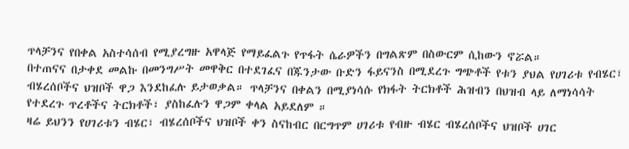ጥላቻንና የበቀል አስተሳሰብ የሚያረግዙ አዋላጅ የማይፈልጉ የጥፋት ሴራዎችን በግልጽም በስውርም ሲከውን ኖሯል።
በተጠናና በታቀደ መልኩ በመንግሥት መዋቅር በተደገፈና በጁንታው ቡድን ፋይናንስ በሚደረጉ ግጭቶች የቱን ያህል የሀገሪቱ የብሄር፣ ብሄረሰቦችና ህዝቦች ዋጋ እንደከፈሉ ይታወቃል። ጥላቻንና በቀልን በሚያነሳሱ የክፋት ትርክቶች ሕዝብን በህዝብ ላይ ለማነሳሳት የተደረጉ ጥረቶችና ትርክቶች፣ ያስከፈሉን ዋጋም ቀላል አይደለም ።
ዛሬ ይህንን የሀገሪቱን ብሄር፣ ብሄረሰቦችና ህዝቦች ቀን ስናከብር በርግጥም ሀገሪቱ የብዙ ብሄር ብሄረሰቦችና ህዝቦች ሀገር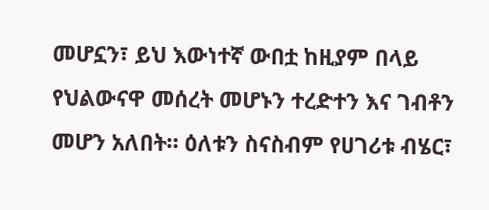መሆኗን፣ ይህ እውነተኛ ውበቷ ከዚያም በላይ የህልውናዋ መሰረት መሆኑን ተረድተን እና ገብቶን መሆን አለበት። ዕለቱን ስናስብም የሀገሪቱ ብሄር፣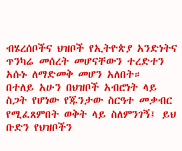ብሄረሰቦችና ህዝቦች የኢትዮጵያ አንድነትና ጥንካሬ መሰረት መሆናቸውን ተረድተን አሱኑ ለማድመቅ መሆን አለበት።
በተለይ አሁን በህዝቦች አብሮነት ላይ ስጋት የሆነው የጁንታው ስርዓተ መቃብር የሚፈጸምበት ወቅት ላይ ስለምንገኝ፤ ይህ ቡድን የህዝቦችን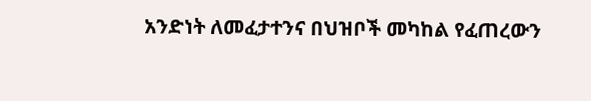አንድነት ለመፈታተንና በህዝቦች መካከል የፈጠረውን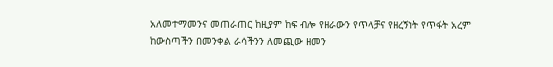አለመተማመንና መጠራጠር ከዚያም ከፍ ብሎ የዘራውን የጥላቻና የዘረኝነት የጥፋት አረም ከውስጣችን በመንቀል ራሳችንን ለመጪው ዘመን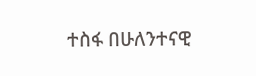ተስፋ በሁለንተናዊ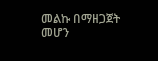መልኩ በማዘጋጀት መሆን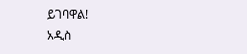ይገባዋል!
አዲስ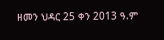ዘመን ህዳር 25 ቀን 2013 ዓ.ም